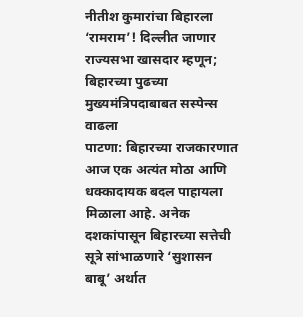नीतीश कुमारांचा बिहारला ‘रामराम’! दिल्लीत जाणार राज्यसभा खासदार म्हणून; बिहारच्या पुढच्या मुख्यमंत्रिपदाबाबत सस्पेन्स वाढला
पाटणा: बिहारच्या राजकारणात आज एक अत्यंत मोठा आणि धक्कादायक बदल पाहायला मिळाला आहे. अनेक दशकांपासून बिहारच्या सत्तेची सूत्रे सांभाळणारे ‘सुशासन बाबू’ अर्थात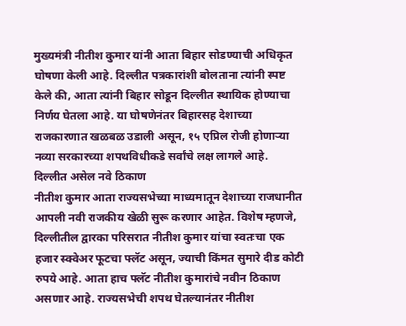मुख्यमंत्री नीतीश कुमार यांनी आता बिहार सोडण्याची अधिकृत घोषणा केली आहे. दिल्लीत पत्रकारांशी बोलताना त्यांनी स्पष्ट केले की, आता त्यांनी बिहार सोडून दिल्लीत स्थायिक होण्याचा निर्णय घेतला आहे. या घोषणेनंतर बिहारसह देशाच्या राजकारणात खळबळ उडाली असून, १५ एप्रिल रोजी होणाऱ्या नव्या सरकारच्या शपथविधीकडे सर्वांचे लक्ष लागले आहे.
दिल्लीत असेल नवे ठिकाण
नीतीश कुमार आता राज्यसभेच्या माध्यमातून देशाच्या राजधानीत आपली नवी राजकीय खेळी सुरू करणार आहेत. विशेष म्हणजे, दिल्लीतील द्वारका परिसरात नीतीश कुमार यांचा स्वतःचा एक हजार स्क्वेअर फूटचा फ्लॅट असून, ज्याची किंमत सुमारे दीड कोटी रुपये आहे. आता हाच फ्लॅट नीतीश कुमारांचे नवीन ठिकाण असणार आहे. राज्यसभेची शपथ घेतल्यानंतर नीतीश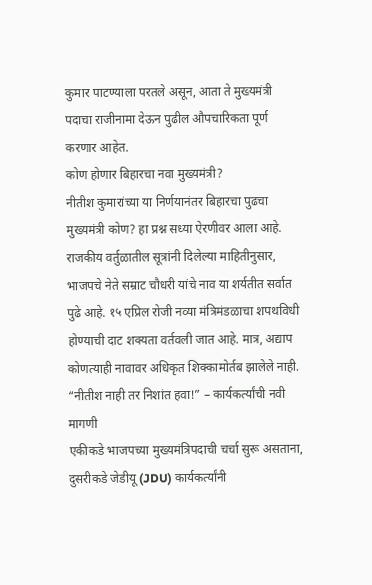कुमार पाटण्याला परतले असून, आता ते मुख्यमंत्री पदाचा राजीनामा देऊन पुढील औपचारिकता पूर्ण करणार आहेत.
कोण होणार बिहारचा नवा मुख्यमंत्री?
नीतीश कुमारांच्या या निर्णयानंतर बिहारचा पुढचा मुख्यमंत्री कोण? हा प्रश्न सध्या ऐरणीवर आला आहे. राजकीय वर्तुळातील सूत्रांनी दिलेल्या माहितीनुसार, भाजपचे नेते सम्राट चौधरी यांचे नाव या शर्यतीत सर्वात पुढे आहे. १५ एप्रिल रोजी नव्या मंत्रिमंडळाचा शपथविधी होण्याची दाट शक्यता वर्तवली जात आहे. मात्र, अद्याप कोणत्याही नावावर अधिकृत शिक्कामोर्तब झालेले नाही.
“नीतीश नाही तर निशांत हवा!” – कार्यकर्त्यांची नवी मागणी
एकीकडे भाजपच्या मुख्यमंत्रिपदाची चर्चा सुरू असताना, दुसरीकडे जेडीयू (JDU) कार्यकर्त्यांनी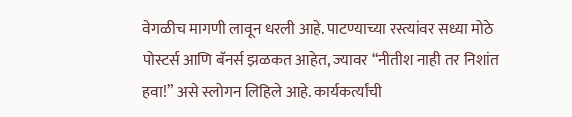वेगळीच मागणी लावून धरली आहे. पाटण्याच्या रस्त्यांवर सध्या मोठे पोस्टर्स आणि बॅनर्स झळकत आहेत, ज्यावर “नीतीश नाही तर निशांत हवा!” असे स्लोगन लिहिले आहे. कार्यकर्त्यांची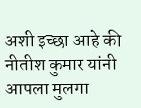अशी इच्छा आहे की नीतीश कुमार यांनी आपला मुलगा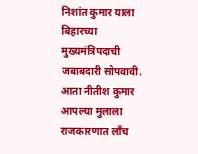निशांत कुमार याला बिहारच्या मुख्यमंत्रिपदाची जबाबदारी सोपवावी. आता नीतीश कुमार आपल्या मुलाला राजकारणात लाँच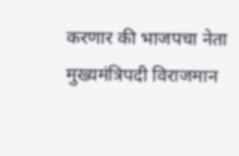करणार की भाजपचा नेता मुख्यमंत्रिपदी विराजमान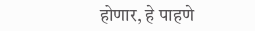होणार, हे पाहणे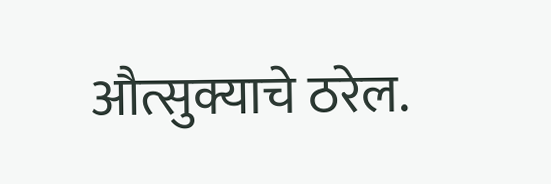औत्सुक्याचे ठरेल.